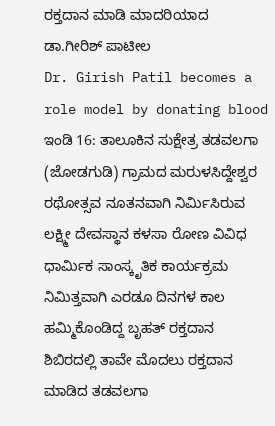ರಕ್ತದಾನ ಮಾಡಿ ಮಾದರಿಯಾದ ಡಾ.ಗೀರಿಶ್ ಪಾಟೀಲ
Dr. Girish Patil becomes a role model by donating blood
ಇಂಡಿ 16: ತಾಲೂಕಿನ ಸುಕ್ಷೇತ್ರ ತಡವಲಗಾ (ಜೋಡಗುಡಿ) ಗ್ರಾಮದ ಮರುಳಸಿದ್ದೇಶ್ವರ ರಥೋತ್ಸವ ನೂತನವಾಗಿ ನಿರ್ಮಿಸಿರುವ ಲಕ್ಷ್ಮೀ ದೇವಸ್ಥಾನ ಕಳಸಾ ರೋಣ ವಿವಿಧ ಧಾರ್ಮಿಕ ಸಾಂಸ್ಕೃತಿಕ ಕಾರ್ಯಕ್ರಮ ನಿಮಿತ್ತವಾಗಿ ಎರಡೂ ದಿನಗಳ ಕಾಲ ಹಮ್ಮಿಕೊಂಡಿದ್ದ ಬೃಹತ್ ರಕ್ತದಾನ ಶಿಬಿರದಲ್ಲಿ ತಾವೇ ಮೊದಲು ರಕ್ತದಾನ ಮಾಡಿದ ತಡವಲಗಾ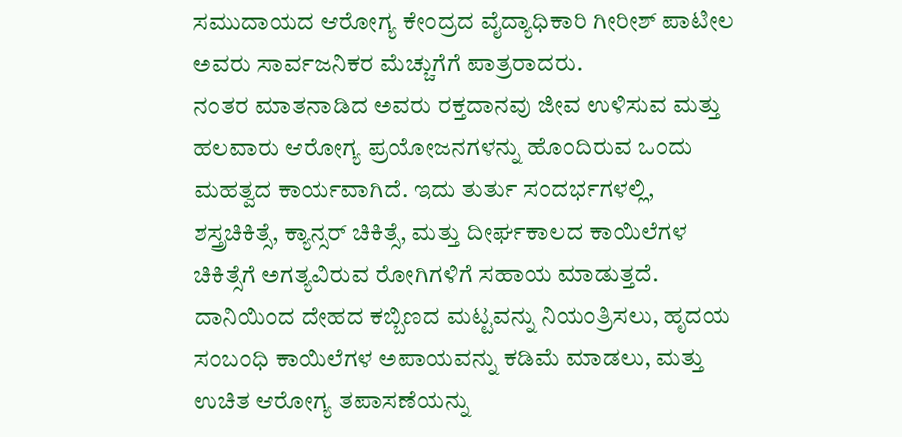ಸಮುದಾಯದ ಆರೋಗ್ಯ ಕೇಂದ್ರದ ವೈದ್ಯಾಧಿಕಾರಿ ಗೀರೀಶ್ ಪಾಟೀಲ ಅವರು ಸಾರ್ವಜನಿಕರ ಮೆಚ್ಚುಗೆಗೆ ಪಾತ್ರರಾದರು.
ನಂತರ ಮಾತನಾಡಿದ ಅವರು ರಕ್ತದಾನವು ಜೀವ ಉಳಿಸುವ ಮತ್ತು ಹಲವಾರು ಆರೋಗ್ಯ ಪ್ರಯೋಜನಗಳನ್ನು ಹೊಂದಿರುವ ಒಂದು ಮಹತ್ವದ ಕಾರ್ಯವಾಗಿದೆ. ಇದು ತುರ್ತು ಸಂದರ್ಭಗಳಲ್ಲಿ, ಶಸ್ತ್ರಚಿಕಿತ್ಸೆ, ಕ್ಯಾನ್ಸರ್ ಚಿಕಿತ್ಸೆ, ಮತ್ತು ದೀರ್ಘಕಾಲದ ಕಾಯಿಲೆಗಳ ಚಿಕಿತ್ಸೆಗೆ ಅಗತ್ಯವಿರುವ ರೋಗಿಗಳಿಗೆ ಸಹಾಯ ಮಾಡುತ್ತದೆ. ದಾನಿಯಿಂದ ದೇಹದ ಕಬ್ಬಿಣದ ಮಟ್ಟವನ್ನು ನಿಯಂತ್ರಿಸಲು, ಹೃದಯ ಸಂಬಂಧಿ ಕಾಯಿಲೆಗಳ ಅಪಾಯವನ್ನು ಕಡಿಮೆ ಮಾಡಲು, ಮತ್ತು ಉಚಿತ ಆರೋಗ್ಯ ತಪಾಸಣೆಯನ್ನು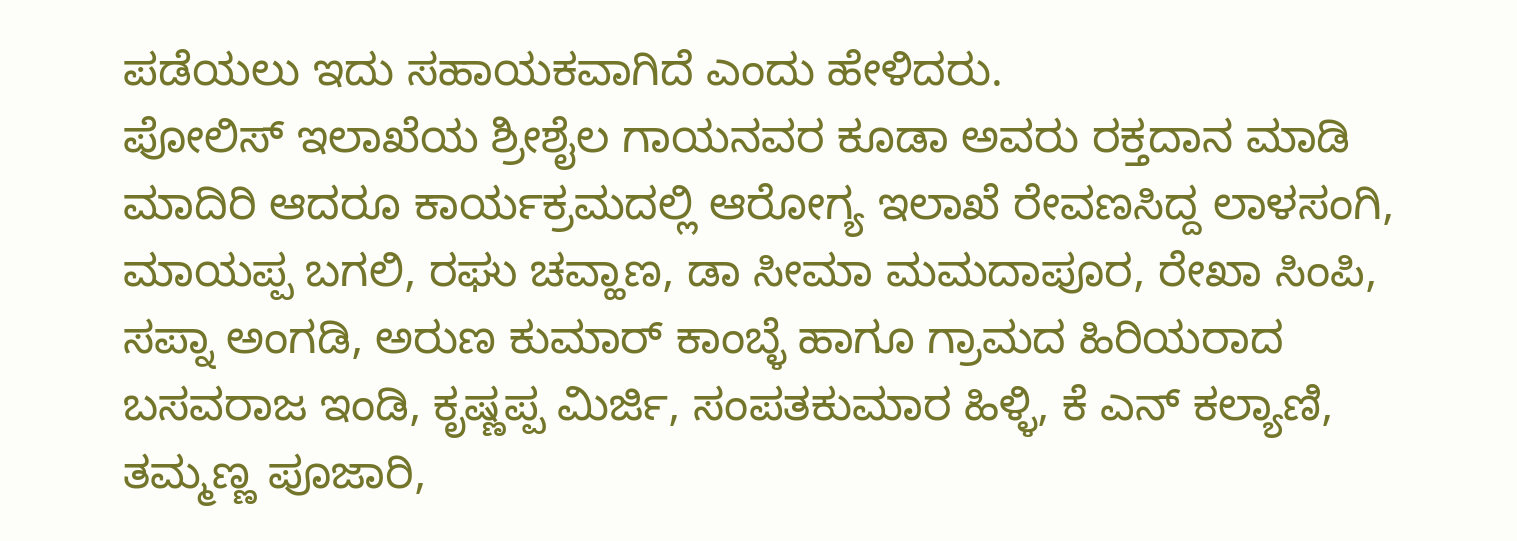ಪಡೆಯಲು ಇದು ಸಹಾಯಕವಾಗಿದೆ ಎಂದು ಹೇಳಿದರು.
ಪೋಲಿಸ್ ಇಲಾಖೆಯ ಶ್ರೀಶೈಲ ಗಾಯನವರ ಕೂಡಾ ಅವರು ರಕ್ತದಾನ ಮಾಡಿ ಮಾದಿರಿ ಆದರೂ ಕಾರ್ಯಕ್ರಮದಲ್ಲಿ ಆರೋಗ್ಯ ಇಲಾಖೆ ರೇವಣಸಿದ್ದ ಲಾಳಸಂಗಿ, ಮಾಯಪ್ಪ ಬಗಲಿ, ರಘು ಚವ್ಹಾಣ, ಡಾ ಸೀಮಾ ಮಮದಾಪೂರ, ರೇಖಾ ಸಿಂಪಿ, ಸಪ್ನಾ ಅಂಗಡಿ, ಅರುಣ ಕುಮಾರ್ ಕಾಂಬ್ಳೆ ಹಾಗೂ ಗ್ರಾಮದ ಹಿರಿಯರಾದ ಬಸವರಾಜ ಇಂಡಿ, ಕೃಷ್ಣಪ್ಪ ಮಿರ್ಜಿ, ಸಂಪತಕುಮಾರ ಹಿಳ್ಳಿ, ಕೆ ಎನ್ ಕಲ್ಯಾಣಿ, ತಮ್ಮಣ್ಣ ಪೂಜಾರಿ,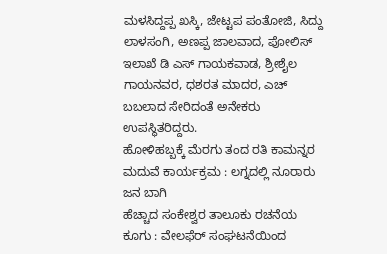ಮಳಸಿದ್ದಪ್ಪ ಖಸ್ಕಿ, ಜೇಟ್ಟಪ ಪಂತೋಜಿ, ಸಿದ್ದು ಲಾಳಸಂಗಿ, ಅಣಪ್ಪ ಜಾಲವಾದ, ಪೋಲಿಸ್ ಇಲಾಖೆ ಡಿ ಎಸ್ ಗಾಯಕವಾಡ, ಶ್ರೀಶೈಲ ಗಾಯನವರ, ಧಶರತ ಮಾದರ, ಎಚ್ ಬಬಲಾದ ಸೇರಿದಂತೆ ಅನೇಕರು ಉಪಸ್ಥಿತರಿದ್ದರು.
ಹೋಳಿಹಬ್ಬಕ್ಕೆ ಮೆರಗು ತಂದ ರತಿ ಕಾಮನ್ನರ ಮದುವೆ ಕಾರ್ಯಕ್ರಮ : ಲಗ್ನದಲ್ಲಿ ನೂರಾರು ಜನ ಬಾಗಿ
ಹೆಚ್ಚಾದ ಸಂಕೇಶ್ವರ ತಾಲೂಕು ರಚನೆಯ ಕೂಗು : ವೇಲಫೆರ್ ಸಂಘಟನೆಯಿಂದ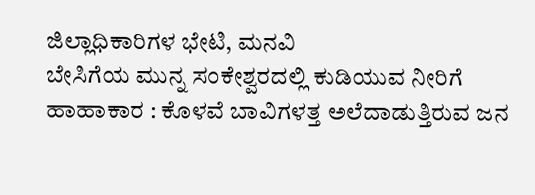ಜಿಲ್ಲಾಧಿಕಾರಿಗಳ ಭೇಟಿ, ಮನವಿ
ಬೇಸಿಗೆಯ ಮುನ್ನ ಸಂಕೇಶ್ವರದಲ್ಲಿ ಕುಡಿಯುವ ನೀರಿಗೆ ಹಾಹಾಕಾರ : ಕೊಳವೆ ಬಾವಿಗಳತ್ತ ಅಲೆದಾಡುತ್ತಿರುವ ಜನ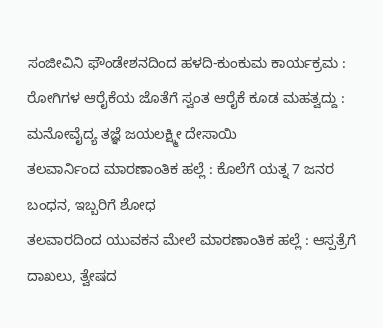ಸಂಜೀವಿನಿ ಫೌಂಡೇಶನದಿಂದ ಹಳದಿ-ಕುಂಕುಮ ಕಾರ್ಯಕ್ರಮ : ರೋಗಿಗಳ ಆರೈಕೆಯ ಜೊತೆಗೆ ಸ್ವಂತ ಆರೈಕೆ ಕೂಡ ಮಹತ್ವದ್ದು : ಮನೋವೈದ್ಯ ತಜ್ಞೆ ಜಯಲಕ್ಷ್ಮೀ ದೇಸಾಯಿ
ತಲವಾರ್ನಿಂದ ಮಾರಣಾಂತಿಕ ಹಲ್ಲೆ : ಕೊಲೆಗೆ ಯತ್ನ 7 ಜನರ ಬಂಧನ, ಇಬ್ಬರಿಗೆ ಶೋಧ
ತಲವಾರದಿಂದ ಯುವಕನ ಮೇಲೆ ಮಾರಣಾಂತಿಕ ಹಲ್ಲೆ : ಆಸ್ಪತ್ರೆಗೆ ದಾಖಲು, ತ್ವೇಷದ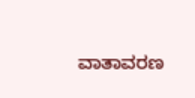ವಾತಾವರಣ